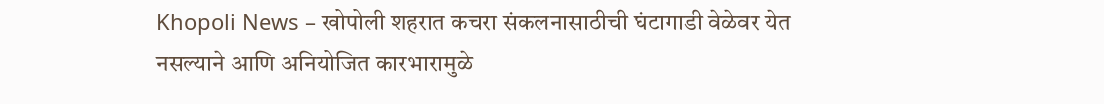Khopoli News – खोपोली शहरात कचरा संकलनासाठीची घंटागाडी वेळेवर येत नसल्याने आणि अनियोजित कारभारामुळे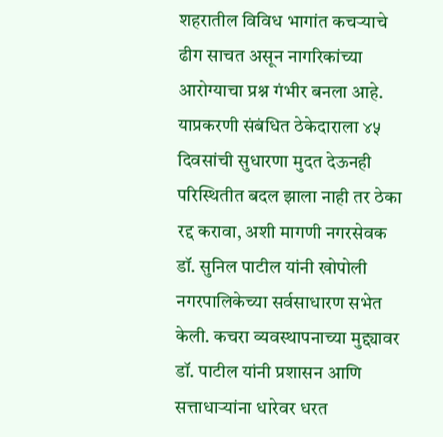शहरातील विविध भागांत कचऱ्याचे ढीग साचत असून नागरिकांच्या आरोग्याचा प्रश्न गंभीर बनला आहे. याप्रकरणी संबंधित ठेकेदाराला ४५ दिवसांची सुधारणा मुदत देऊनही परिस्थितीत बदल झाला नाही तर ठेका रद्द करावा, अशी मागणी नगरसेवक डॉ. सुनिल पाटील यांनी खोपोली नगरपालिकेच्या सर्वसाधारण सभेत केली. कचरा व्यवस्थापनाच्या मुद्द्यावर डॉ. पाटील यांनी प्रशासन आणि सत्ताधाऱ्यांना धारेवर धरत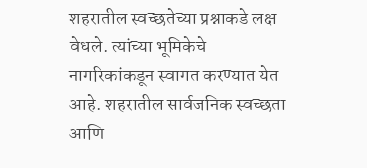शहरातील स्वच्छतेच्या प्रश्नाकडे लक्ष वेधले. त्यांच्या भूमिकेचे नागरिकांकडून स्वागत करण्यात येत आहे. शहरातील सार्वजनिक स्वच्छता आणि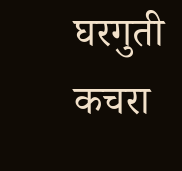घरगुती कचरा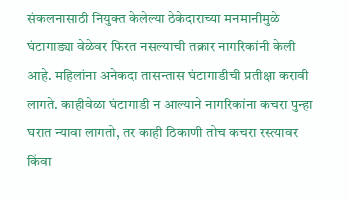संकलनासाठी नियुक्त केलेल्या ठेकेदाराच्या मनमानीमुळे घंटागाड्या वेळेवर फिरत नसल्याची तक्रार नागरिकांनी केली आहे. महिलांना अनेकदा तासन्तास घंटागाडीची प्रतीक्षा करावी लागते. काहीवेळा घंटागाडी न आल्याने नागरिकांना कचरा पुन्हा घरात न्यावा लागतो, तर काही ठिकाणी तोच कचरा रस्त्यावर किंवा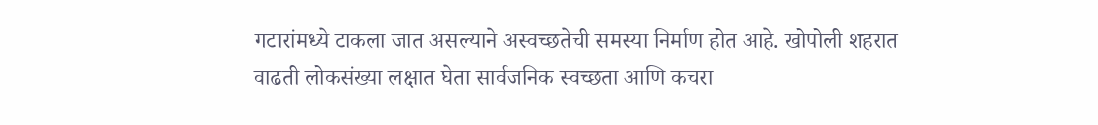गटारांमध्ये टाकला जात असल्याने अस्वच्छतेची समस्या निर्माण होत आहे. खोपोली शहरात वाढती लोकसंख्या लक्षात घेता सार्वजनिक स्वच्छता आणि कचरा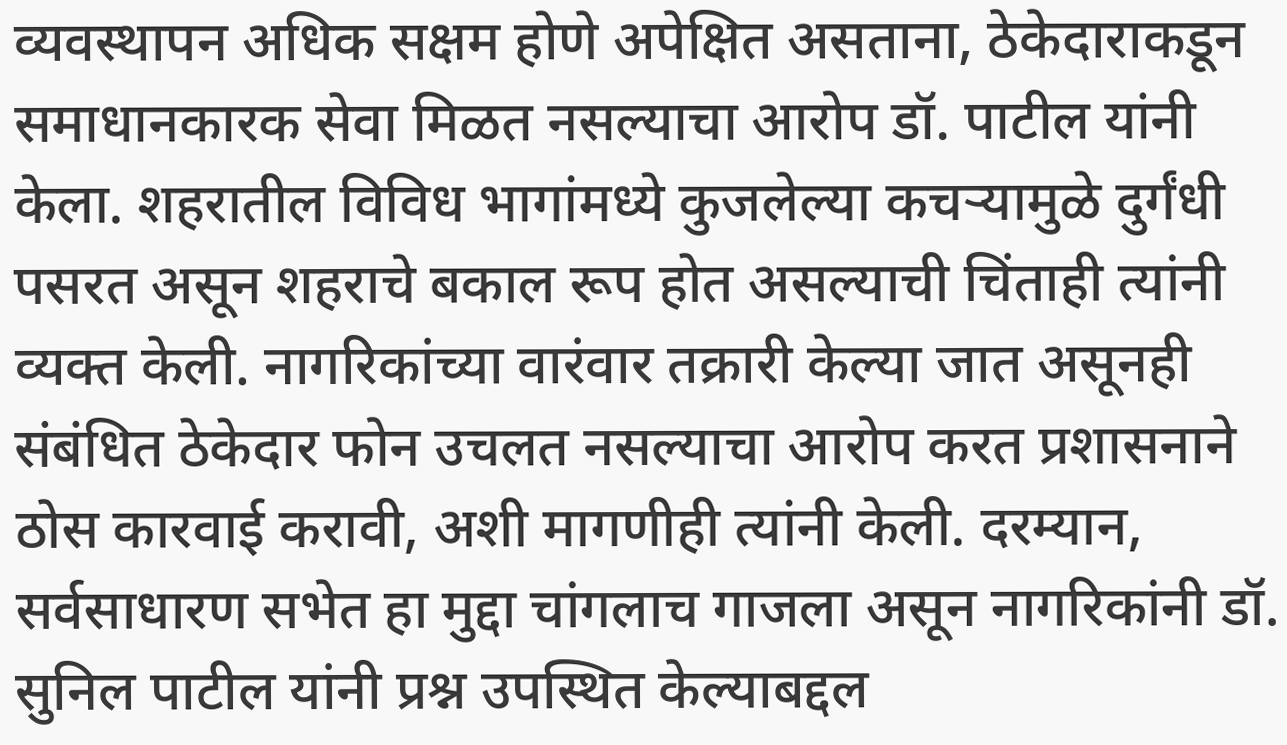व्यवस्थापन अधिक सक्षम होणे अपेक्षित असताना, ठेकेदाराकडून समाधानकारक सेवा मिळत नसल्याचा आरोप डॉ. पाटील यांनी केला. शहरातील विविध भागांमध्ये कुजलेल्या कचऱ्यामुळे दुर्गंधी पसरत असून शहराचे बकाल रूप होत असल्याची चिंताही त्यांनी व्यक्त केली. नागरिकांच्या वारंवार तक्रारी केल्या जात असूनही संबंधित ठेकेदार फोन उचलत नसल्याचा आरोप करत प्रशासनाने ठोस कारवाई करावी, अशी मागणीही त्यांनी केली. दरम्यान, सर्वसाधारण सभेत हा मुद्दा चांगलाच गाजला असून नागरिकांनी डॉ. सुनिल पाटील यांनी प्रश्न उपस्थित केल्याबद्दल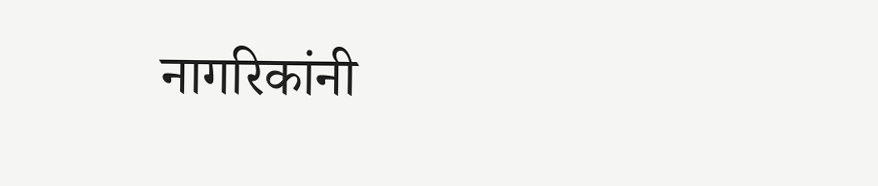नागरिकांनी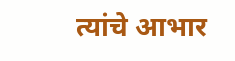त्यांचे आभार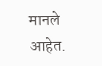मानले आहेत.